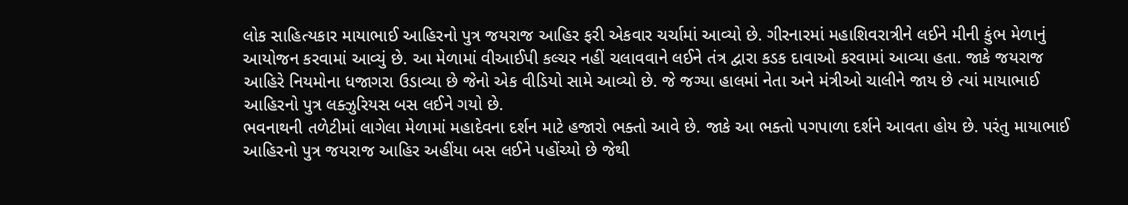લોક સાહિત્યકાર માયાભાઈ આહિરનો પુત્ર જયરાજ આહિર ફરી એકવાર ચર્ચામાં આવ્યો છે. ગીરનારમાં મહાશિવરાત્રીને લઈને મીની કુંભ મેળાનું આયોજન કરવામાં આવ્યું છે. આ મેળામાં વીઆઈપી કલ્ચર નહીં ચલાવવાને લઈને તંત્ર દ્વારા કડક દાવાઓ કરવામાં આવ્યા હતા. જાકે જયરાજ આહિરે નિયમોના ધજાગરા ઉડાવ્યા છે જેનો એક વીડિયો સામે આવ્યો છે. જે જગ્યા હાલમાં નેતા અને મંત્રીઓ ચાલીને જાય છે ત્યાં માયાભાઈ આહિરનો પુત્ર લક્ઝુરિયસ બસ લઈને ગયો છે.
ભવનાથની તળેટીમાં લાગેલા મેળામાં મહાદેવના દર્શન માટે હજારો ભક્તો આવે છે. જાકે આ ભક્તો પગપાળા દર્શને આવતા હોય છે. પરંતુ માયાભાઈ આહિરનો પુત્ર જયરાજ આહિર અહીંયા બસ લઈને પહોંચ્યો છે જેથી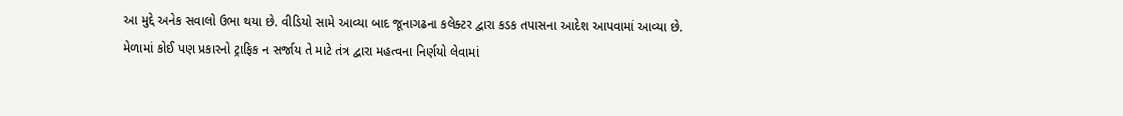આ મુદ્દે અનેક સવાલો ઉભા થયા છે. વીડિયો સામે આવ્યા બાદ જૂનાગઢના કલેક્ટર દ્વારા કડક તપાસના આદેશ આપવામાં આવ્યા છે.
મેળામાં કોઈ પણ પ્રકારનો ટ્રાફિક ન સર્જાય તે માટે તંત્ર દ્વારા મહત્વના નિર્ણયો લેવામાં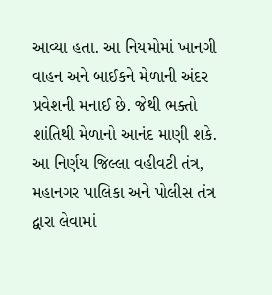આવ્યા હતા. આ નિયમોમાં ખાનગી વાહન અને બાઈકને મેળાની અંદર પ્રવેશની મનાઈ છે. જેથી ભક્તો શાંતિથી મેળાનો આનંદ માણી શકે. આ નિર્ણય જિલ્લા વહીવટી તંત્ર, મહાનગર પાલિકા અને પોલીસ તંત્ર દ્વારા લેવામાં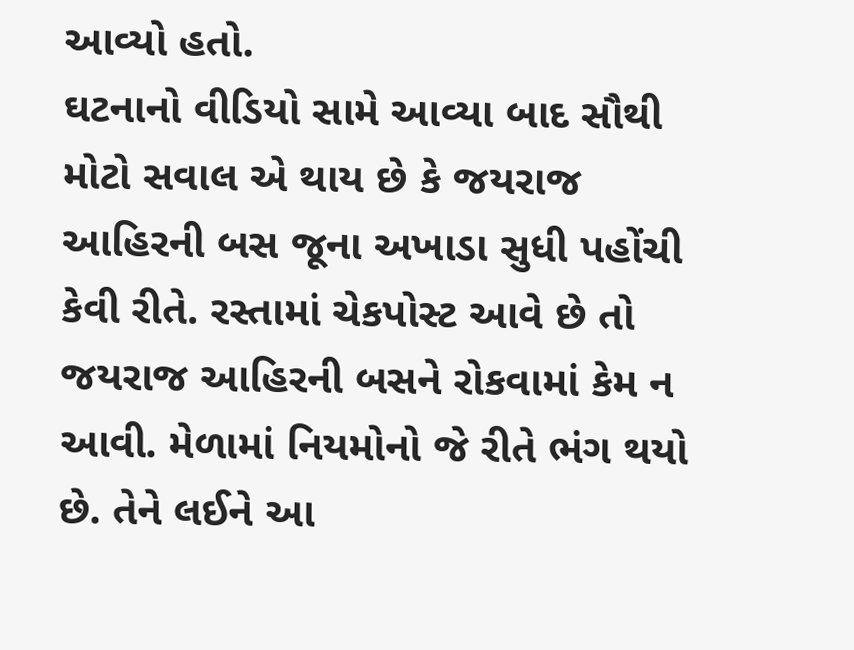આવ્યો હતો.
ઘટનાનો વીડિયો સામે આવ્યા બાદ સૌથી મોટો સવાલ એ થાય છે કે જયરાજ આહિરની બસ જૂના અખાડા સુધી પહોંચી કેવી રીતે. રસ્તામાં ચેકપોસ્ટ આવે છે તો જયરાજ આહિરની બસને રોકવામાં કેમ ન આવી. મેળામાં નિયમોનો જે રીતે ભંગ થયો છે. તેને લઈને આ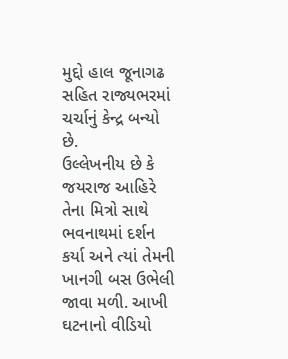મુદ્દો હાલ જૂનાગઢ સહિત રાજ્યભરમાં ચર્ચાનું કેન્દ્ર બન્યો છે.
ઉલ્લેખનીય છે કે જયરાજ આહિરે તેના મિત્રો સાથે ભવનાથમાં દર્શન કર્યા અને ત્યાં તેમની ખાનગી બસ ઉભેલી જાવા મળી. આખી ઘટનાનો વીડિયો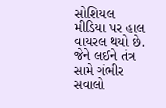સોશિયલ મીડિયા પર હાલ વાયરલ થયો છે. જેને લઈને તંત્ર સામે ગંભીર સવાલો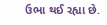ઉભા થઈ રહ્યા છે.